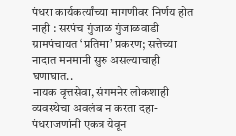पंधरा कार्यकर्त्यांच्या मागणीवर निर्णय होत नाही : सरपंच गुंजाळ गुंजाळवाडी ग्रामपंचायत ‘प्रतिमा’ प्रकरण; सत्तेच्या नादात मनमानी सुरु असल्याचाही घणाघात..
नायक वृत्तसेवा, संगमनेर लोकशाही व्यवस्थेचा अवलंब न करता दहा-पंधराजणांनी एकत्र येवून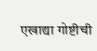एखाद्या गोष्टीची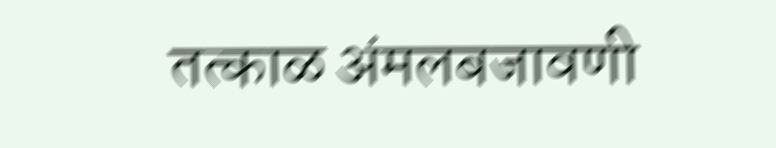तत्काळ अंमलबजावणी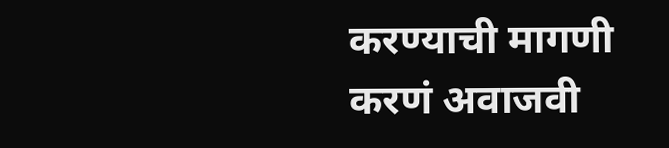करण्याची मागणी करणं अवाजवी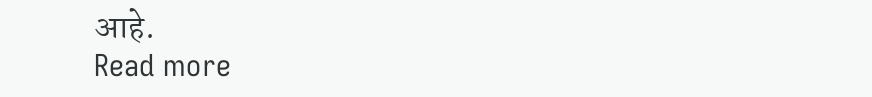आहे.
Read more